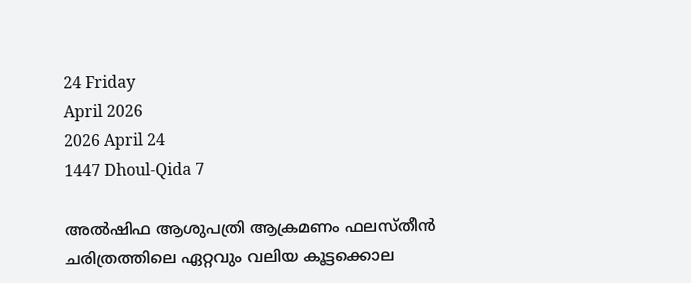24 Friday
April 2026
2026 April 24
1447 Dhoul-Qida 7

അല്‍ഷിഫ ആശുപത്രി ആക്രമണം ഫലസ്തീന്‍ ചരിത്രത്തിലെ ഏറ്റവും വലിയ കൂട്ടക്കൊല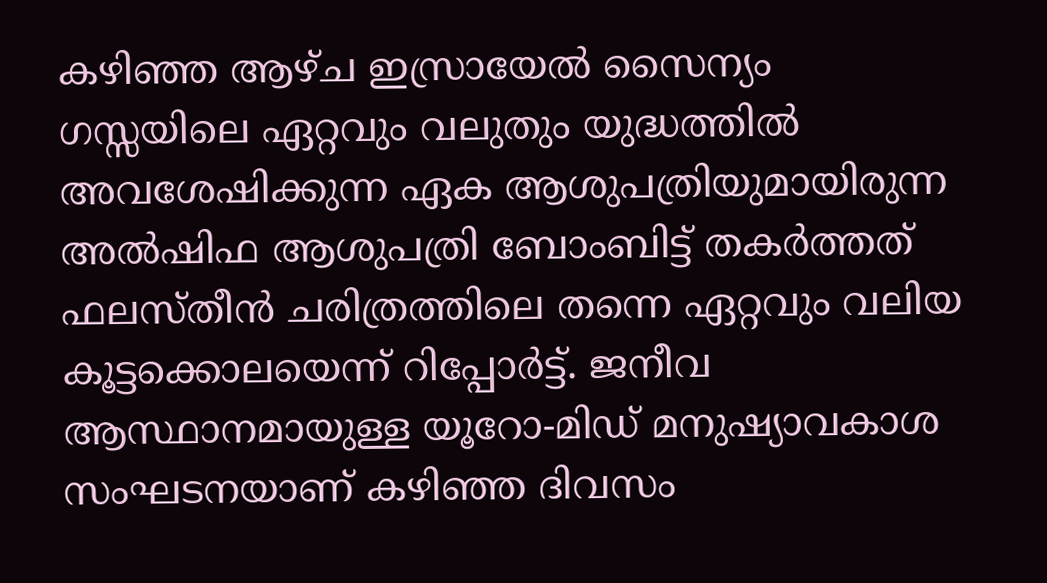കഴിഞ്ഞ ആഴ്ച ഇസ്രായേല്‍ സൈന്യം ഗസ്സയിലെ ഏറ്റവും വലുതും യുദ്ധത്തില്‍ അവശേഷിക്കുന്ന ഏക ആശുപത്രിയുമായിരുന്ന അല്‍ഷിഫ ആശുപത്രി ബോംബിട്ട് തകര്‍ത്തത് ഫലസ്തീന്‍ ചരിത്രത്തിലെ തന്നെ ഏറ്റവും വലിയ കൂട്ടക്കൊലയെന്ന് റിപ്പോര്‍ട്ട്. ജനീവ ആസ്ഥാനമായുള്ള യൂറോ-മിഡ് മനുഷ്യാവകാശ സംഘടനയാണ് കഴിഞ്ഞ ദിവസം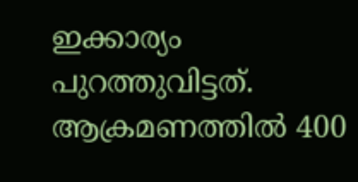ഇക്കാര്യം പുറത്തുവിട്ടത്. ആക്രമണത്തില്‍ 400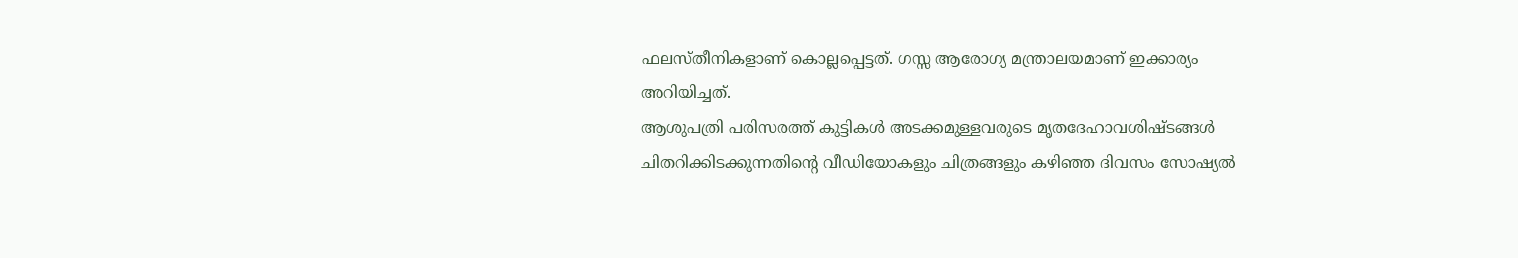ഫലസ്തീനികളാണ് കൊല്ലപ്പെട്ടത്. ഗസ്സ ആരോഗ്യ മന്ത്രാലയമാണ് ഇക്കാര്യം അറിയിച്ചത്.
ആശുപത്രി പരിസരത്ത് കുട്ടികള്‍ അടക്കമുള്ളവരുടെ മൃതദേഹാവശിഷ്ടങ്ങള്‍ ചിതറിക്കിടക്കുന്നതിന്റെ വീഡിയോകളും ചിത്രങ്ങളും കഴിഞ്ഞ ദിവസം സോഷ്യല്‍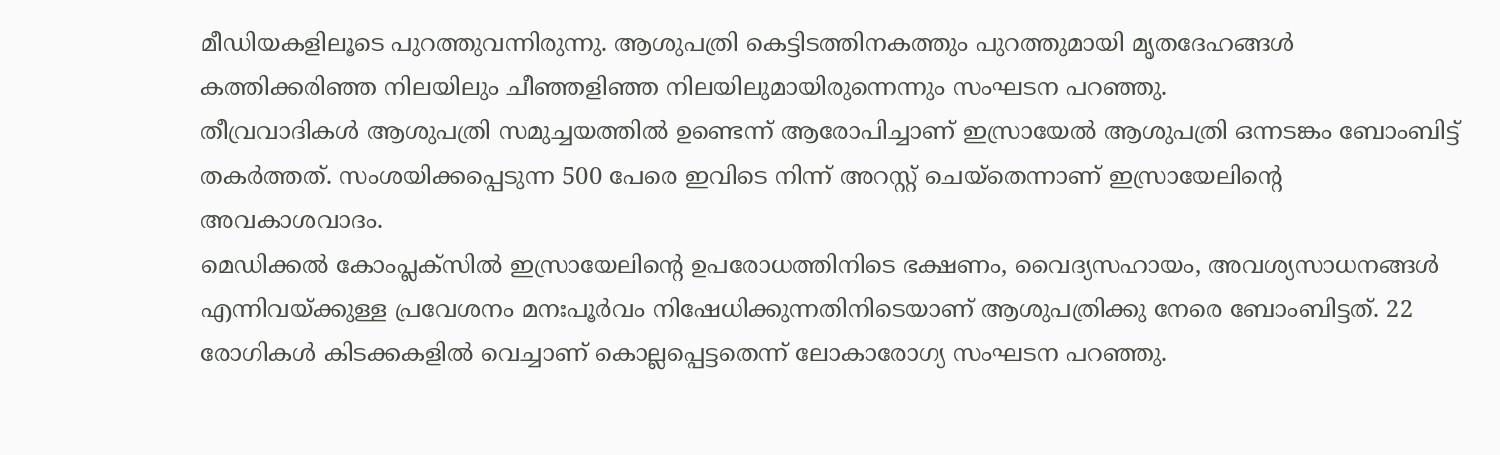മീഡിയകളിലൂടെ പുറത്തുവന്നിരുന്നു. ആശുപത്രി കെട്ടിടത്തിനകത്തും പുറത്തുമായി മൃതദേഹങ്ങള്‍ കത്തിക്കരിഞ്ഞ നിലയിലും ചീഞ്ഞളിഞ്ഞ നിലയിലുമായിരുന്നെന്നും സംഘടന പറഞ്ഞു.
തീവ്രവാദികള്‍ ആശുപത്രി സമുച്ചയത്തില്‍ ഉണ്ടെന്ന് ആരോപിച്ചാണ് ഇസ്രായേല്‍ ആശുപത്രി ഒന്നടങ്കം ബോംബിട്ട് തകര്‍ത്തത്. സംശയിക്കപ്പെടുന്ന 500 പേരെ ഇവിടെ നിന്ന് അറസ്റ്റ് ചെയ്തെന്നാണ് ഇസ്രായേലിന്റെ അവകാശവാദം.
മെഡിക്കല്‍ കോംപ്ലക്‌സില്‍ ഇസ്രായേലിന്റെ ഉപരോധത്തിനിടെ ഭക്ഷണം, വൈദ്യസഹായം, അവശ്യസാധനങ്ങള്‍ എന്നിവയ്ക്കുള്ള പ്രവേശനം മനഃപൂര്‍വം നിഷേധിക്കുന്നതിനിടെയാണ് ആശുപത്രിക്കു നേരെ ബോംബിട്ടത്. 22 രോഗികള്‍ കിടക്കകളില്‍ വെച്ചാണ് കൊല്ലപ്പെട്ടതെന്ന് ലോകാരോഗ്യ സംഘടന പറഞ്ഞു.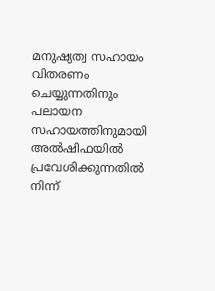മനുഷ്യത്വ സഹായം വിതരണം ചെയ്യുന്നതിനും പലായന സഹായത്തിനുമായി അല്‍ഷിഫയില്‍ പ്രവേശിക്കുന്നതില്‍ നിന്ന്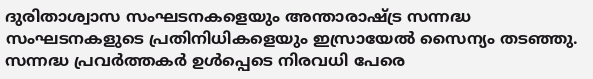ദുരിതാശ്വാസ സംഘടനകളെയും അന്താരാഷ്ട്ര സന്നദ്ധ സംഘടനകളുടെ പ്രതിനിധികളെയും ഇസ്രായേല്‍ സൈന്യം തടഞ്ഞു.
സന്നദ്ധ പ്രവര്‍ത്തകര്‍ ഉള്‍പ്പെടെ നിരവധി പേരെ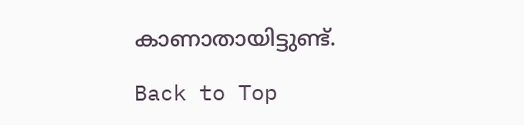കാണാതായിട്ടുണ്ട്.

Back to Top